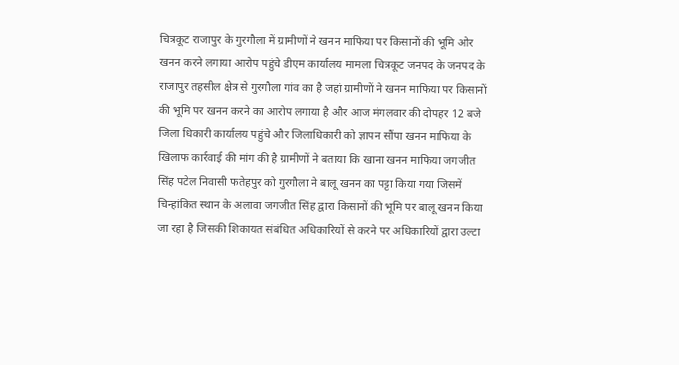चित्रकूट राजापुर के गुरगौला में ग्रामीणों ने खनन माफिया पर किसानों की भूमि ओर खनन करने लगाया आरोप पहुंचे डीएम कार्यालय मामला चित्रकूट जनपद के जनपद के राजापुर तहसील क्षेत्र से गुरगौला गांव का है जहां ग्रामीणों ने खनन माफिया पर किसानों की भूमि पर खनन करने का आरोप लगाया है और आज मंगलवार की दोपहर 12 बजे जिला धिकारी कार्यालय पहुंचे और जिलाधिकारी को ज्ञापन सौंपा खनन माफिया के खिलाफ कार्रवाई की मांग की है ग्रामीणों ने बताया कि खाना खनन माफिया जगजीत सिंह पटेल निवासी फतेहपुर को गुरगौला ने बालू खनन का पट्टा किया गया जिसमें चिन्हांकित स्थान के अलावा जगजीत सिंह द्वारा किसानों की भूमि पर बालू खनन किया जा रहा है जिसकी शिकायत संबंधित अधिकारियों से करने पर अधिकारियों द्वारा उल्टा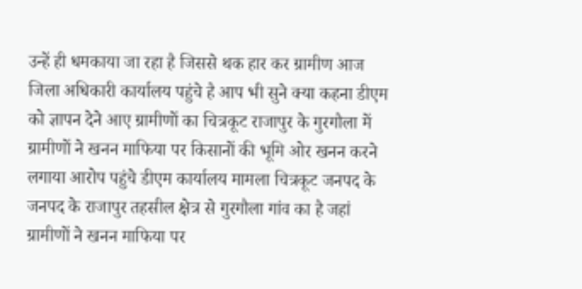उन्हें ही धमकाया जा रहा है जिससे थक हार कर ग्रामीण आज जिला अधिकारी कार्यालय पहुंचे है आप भी सुने क्या कहना डीएम को ज्ञापन देने आए ग्रामीणों का चित्रकूट राजापुर के गुरगौला में ग्रामीणों ने खनन माफिया पर किसानों की भूमि ओर खनन करने लगाया आरोप पहुंचे डीएम कार्यालय मामला चित्रकूट जनपद के जनपद के राजापुर तहसील क्षेत्र से गुरगौला गांव का है जहां ग्रामीणों ने खनन माफिया पर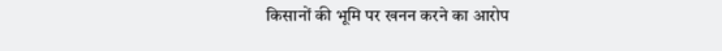किसानों की भूमि पर खनन करने का आरोप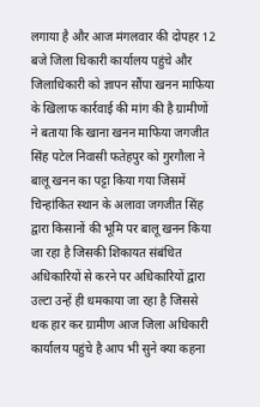लगाया है और आज मंगलवार की दोपहर 12 बजे जिला धिकारी कार्यालय पहुंचे और जिलाधिकारी को ज्ञापन सौंपा खनन माफिया के खिलाफ कार्रवाई की मांग की है ग्रामीणों ने बताया कि खाना खनन माफिया जगजीत सिंह पटेल निवासी फतेहपुर को गुरगौला ने बालू खनन का पट्टा किया गया जिसमें चिन्हांकित स्थान के अलावा जगजीत सिंह द्वारा किसानों की भूमि पर बालू खनन किया जा रहा है जिसकी शिकायत संबंधित अधिकारियों से करने पर अधिकारियों द्वारा उल्टा उन्हें ही धमकाया जा रहा है जिससे थक हार कर ग्रामीण आज जिला अधिकारी कार्यालय पहुंचे है आप भी सुने क्या कहना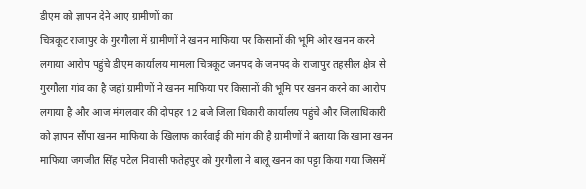डीएम को ज्ञापन देने आए ग्रामीणों का
चित्रकूट राजापुर के गुरगौला में ग्रामीणों ने खनन माफिया पर किसानों की भूमि ओर खनन करने लगाया आरोप पहुंचे डीएम कार्यालय मामला चित्रकूट जनपद के जनपद के राजापुर तहसील क्षेत्र से गुरगौला गांव का है जहां ग्रामीणों ने खनन माफिया पर किसानों की भूमि पर खनन करने का आरोप लगाया है और आज मंगलवार की दोपहर 12 बजे जिला धिकारी कार्यालय पहुंचे और जिलाधिकारी को ज्ञापन सौंपा खनन माफिया के खिलाफ कार्रवाई की मांग की है ग्रामीणों ने बताया कि खाना खनन माफिया जगजीत सिंह पटेल निवासी फतेहपुर को गुरगौला ने बालू खनन का पट्टा किया गया जिसमें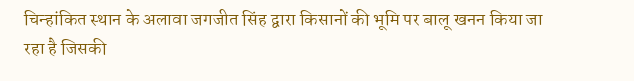चिन्हांकित स्थान के अलावा जगजीत सिंह द्वारा किसानों की भूमि पर बालू खनन किया जा रहा है जिसकी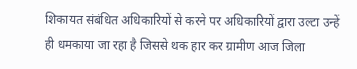शिकायत संबंधित अधिकारियों से करने पर अधिकारियों द्वारा उल्टा उन्हें ही धमकाया जा रहा है जिससे थक हार कर ग्रामीण आज जिला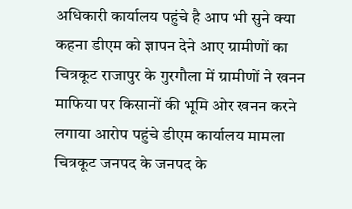अधिकारी कार्यालय पहुंचे है आप भी सुने क्या कहना डीएम को ज्ञापन देने आए ग्रामीणों का चित्रकूट राजापुर के गुरगौला में ग्रामीणों ने खनन माफिया पर किसानों की भूमि ओर खनन करने लगाया आरोप पहुंचे डीएम कार्यालय मामला चित्रकूट जनपद के जनपद के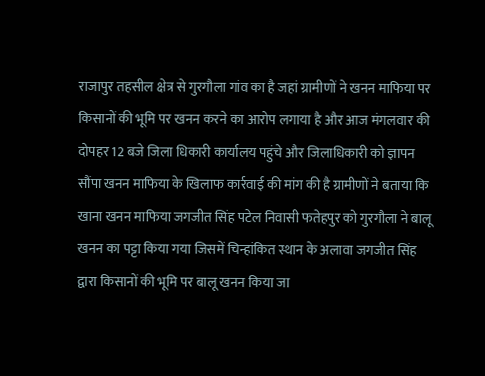राजापुर तहसील क्षेत्र से गुरगौला गांव का है जहां ग्रामीणों ने खनन माफिया पर किसानों की भूमि पर खनन करने का आरोप लगाया है और आज मंगलवार की दोपहर 12 बजे जिला धिकारी कार्यालय पहुंचे और जिलाधिकारी को ज्ञापन सौंपा खनन माफिया के खिलाफ कार्रवाई की मांग की है ग्रामीणों ने बताया कि खाना खनन माफिया जगजीत सिंह पटेल निवासी फतेहपुर को गुरगौला ने बालू खनन का पट्टा किया गया जिसमें चिन्हांकित स्थान के अलावा जगजीत सिंह द्वारा किसानों की भूमि पर बालू खनन किया जा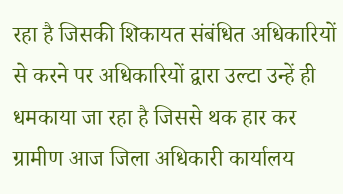रहा है जिसकी शिकायत संबंधित अधिकारियों से करने पर अधिकारियों द्वारा उल्टा उन्हें ही धमकाया जा रहा है जिससे थक हार कर ग्रामीण आज जिला अधिकारी कार्यालय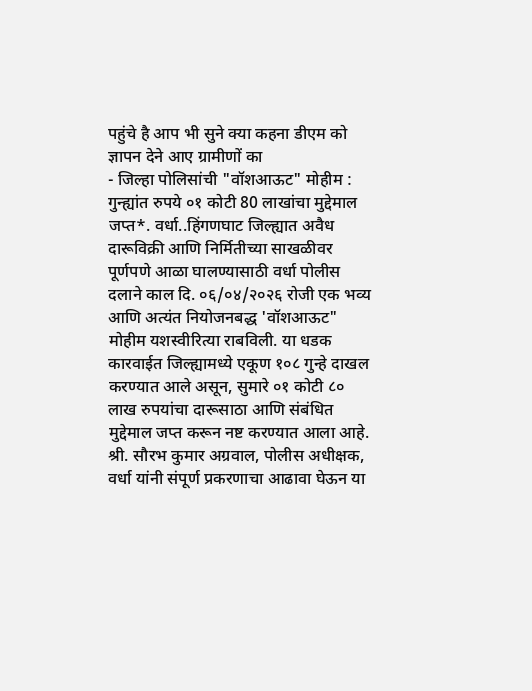पहुंचे है आप भी सुने क्या कहना डीएम को ज्ञापन देने आए ग्रामीणों का
- जिल्हा पोलिसांची "वॉशआऊट" मोहीम : गुन्ह्यांत रुपये ०१ कोटी 80 लाखांचा मुद्देमाल जप्त*. वर्धा..हिंगणघाट जिल्ह्यात अवैध दारूविक्री आणि निर्मितीच्या साखळीवर पूर्णपणे आळा घालण्यासाठी वर्धा पोलीस दलाने काल दि. ०६/०४/२०२६ रोजी एक भव्य आणि अत्यंत नियोजनबद्ध 'वॉशआऊट" मोहीम यशस्वीरित्या राबविली. या धडक कारवाईत जिल्ह्यामध्ये एकूण १०८ गुन्हे दाखल करण्यात आले असून, सुमारे ०१ कोटी ८० लाख रुपयांचा दारूसाठा आणि संबंधित मुद्देमाल जप्त करून नष्ट करण्यात आला आहे. श्री. सौरभ कुमार अग्रवाल, पोलीस अधीक्षक, वर्धा यांनी संपूर्ण प्रकरणाचा आढावा घेऊन या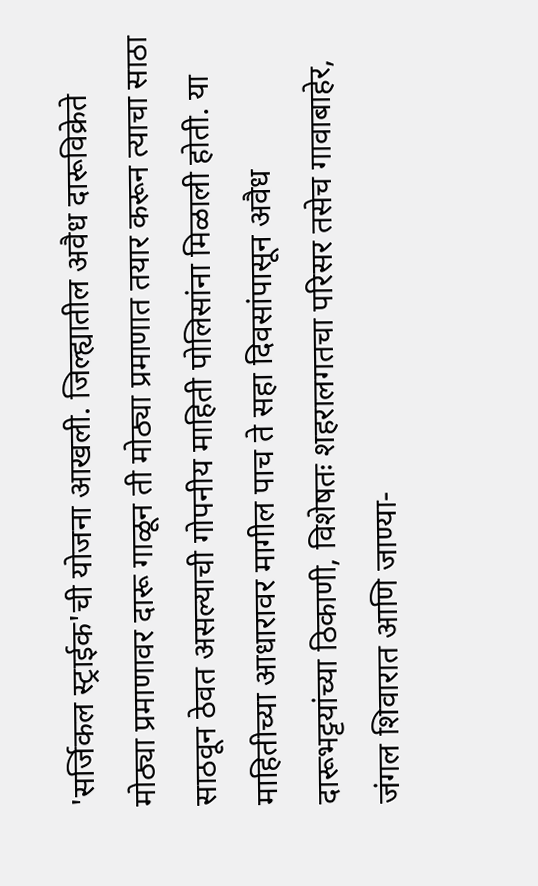'सर्जिकल स्ट्राईक'ची योजना आखली. जिल्ह्यातील अवैध दारूविक्रेते मोठ्या प्रमाणावर दारू गाळून ती मोठ्या प्रमाणात तयार करून त्याचा साठा साठवून ठेवत असल्याची गोपनीय माहिती पोलिसांना मिळाली होती. या माहितीच्या आधारावर मागील पाच ते सहा दिवसांपासून अवैध दारूभट्टयांच्या ठिकाणी, विशेषतः शहरालगतचा परिसर तसेच गावाबाहेर, जंगल शिवारात आणि जाण्या-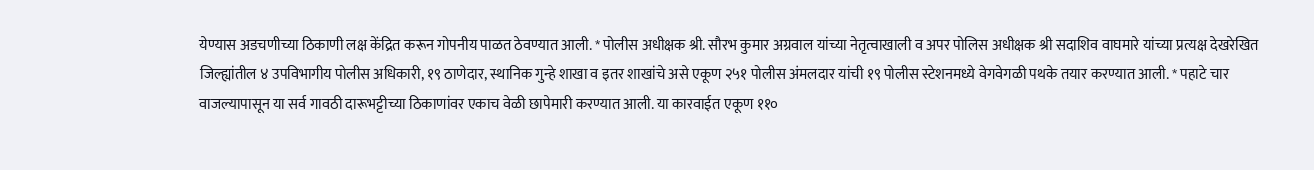येण्यास अडचणीच्या ठिकाणी लक्ष केंद्रित करून गोपनीय पाळत ठेवण्यात आली. * पोलीस अधीक्षक श्री. सौरभ कुमार अग्रवाल यांच्या नेतृत्वाखाली व अपर पोलिस अधीक्षक श्री सदाशिव वाघमारे यांच्या प्रत्यक्ष देखरेखित जिल्ह्यांतील ४ उपविभागीय पोलीस अधिकारी, १९ ठाणेदार, स्थानिक गुन्हे शाखा व इतर शाखांचे असे एकूण २५१ पोलीस अंमलदार यांची १९ पोलीस स्टेशनमध्ये वेगवेगळी पथके तयार करण्यात आली. * पहाटे चार वाजल्यापासून या सर्व गावठी दारूभट्टीच्या ठिकाणांवर एकाच वेळी छापेमारी करण्यात आली. या कारवाईत एकूण ११०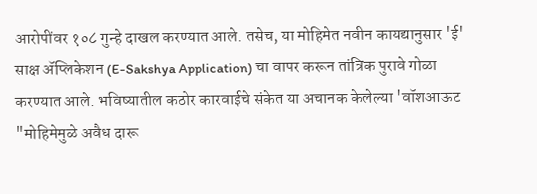आरोपींवर १०८ गुन्हे दाखल करण्यात आले. तसेच, या मोहिमेत नवीन कायद्यानुसार 'ई' साक्ष ॲप्लिकेशन (E-Sakshya Application) चा वापर करून तांत्रिक पुरावे गोळा करण्यात आले. भविष्यातील कठोर कारवाईचे संकेत या अचानक केलेल्या 'वॉशआऊट "मोहिमेमुळे अवैध दारू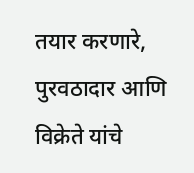तयार करणारे, पुरवठादार आणि विक्रेते यांचे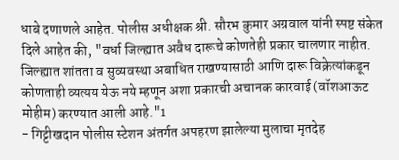धाबे दणाणले आहेत. पोलीस अधीक्षक श्री. सौरभ कुमार अग्रवाल यांनी स्पष्ट संकेत दिले आहेत की, "वर्धा जिल्ह्यात अवैध दारूचे कोणतेही प्रकार चालणार नाहीत. जिल्ह्यात शांतता व सुव्यवस्था अबाधित राखण्यासाठी आणि दारू विक्रेत्यांकडून कोणताही व्यत्यय येऊ नये म्हणून अशा प्रकारची अचानक कारवाई (वॉशआऊट मोहीम) करण्यात आली आहे."1
- गिट्टीखदान पोलीस स्टेशन अंतर्गत अपहरण झालेल्या मुलाचा मृतदेह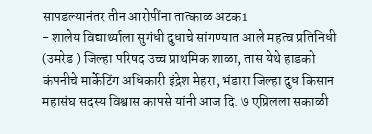सापडल्यानंतर तीन आरोपींना तात्काळ अटक1
- शालेय विद्यार्थ्याला सुगंधी दुधाचे सांगण्यात आले महत्व प्रतिनिधी (उमरेड ) जिल्हा परिषद उच्च प्राथमिक शाळा, तास येथे हाडको कंपनीचे मार्केटिंग अधिकारी इंद्रेश मेहरा, भंडारा जिल्हा दुध किसान महासंघ सदस्य विश्वास कापसे यांनी आज दि. ७ एप्रिलला सकाळी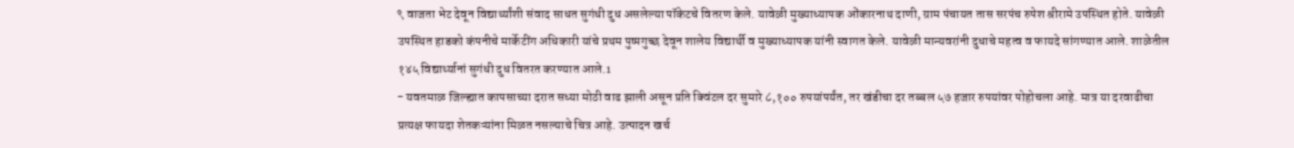९ वाजता भेट देवून विद्यार्थ्यांशी संवाद साधत सुगंधी दुध असलेल्या पॉकेटचे वितरण केले. यावेळी मुख्याध्यापक ओंकारनाथ दाणी, ग्राम पंचायत तास सरपंच रुपेश श्रीरामे उपस्थित होते. यावेळी उपस्थित हाडको कंपनीचे मार्केटींग अधिकारी यांचे प्रथम पुष्पगुच्छ देवून शालेय विद्यार्थी व मुख्याध्यापक यांनी स्वागत केले. यावेळी मान्यवरांनी दुधाचे महत्व व फायदे सांगण्यात आले. शाळेतील १४५ विद्यार्थ्यानां सुगंधी दुध वितरत करण्यात आले.1
- यवतमाळ जिल्ह्यात कापसाच्या दरात सध्या मोठी वाढ झाली असून प्रति क्विंटल दर सुमारे ८,१०० रुपयांपर्यंत, तर खंडीचा दर तब्बल ५७ हजार रुपयांवर पोहोचला आहे. मात्र या दरवाढीचा प्रत्यक्ष फायदा शेतकऱ्यांना मिळत नसल्याचे चित्र आहे. उत्पादन खर्च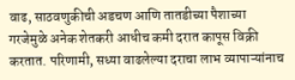वाढ, साठवणुकीची अडचण आणि तातडीच्या पैशाच्या गरजेमुळे अनेक शेतकरी आधीच कमी दरात कापूस विक्री करतात. परिणामी, सध्या वाढलेल्या दराचा लाभ व्यापाऱ्यांनाच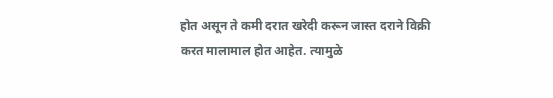होत असून ते कमी दरात खरेदी करून जास्त दराने विक्री करत मालामाल होत आहेत. त्यामुळे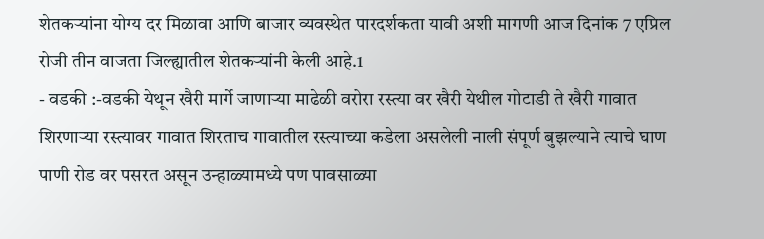शेतकऱ्यांना योग्य दर मिळावा आणि बाजार व्यवस्थेत पारदर्शकता यावी अशी मागणी आज दिनांक 7 एप्रिल रोजी तीन वाजता जिल्ह्यातील शेतकऱ्यांनी केली आहे.1
- वडकी :-वडकी येथून खैरी मार्गे जाणाऱ्या माढेळी वरोरा रस्त्या वर खैरी येथील गोटाडी ते खैरी गावात शिरणाऱ्या रस्त्यावर गावात शिरताच गावातील रस्त्याच्या कडेला असलेली नाली संपूर्ण बुझल्याने त्याचे घाण पाणी रोड वर पसरत असून उन्हाळ्यामध्ये पण पावसाळ्या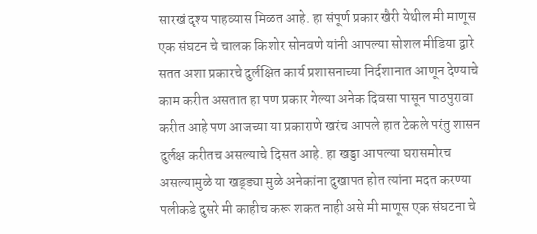सारखं दृश्य पाहव्यास मिळत आहे. हा संपूर्ण प्रकार खैरी येथील मी माणूस एक संघटन चे चालक किशोर सोनवणे यांनी आपल्या सोशल मीडिया द्वारे सतत अशा प्रकारचे दुर्लक्षित कार्य प्रशासनाच्या निर्दशानात आणून देण्याचे काम करीत असतात हा पण प्रकार गेल्या अनेक दिवसा पासून पाठपुरावा करीत आहे पण आजच्या या प्रकाराणे खरंच आपले हात टेकले परंतु शासन दुर्लक्ष करीतच असल्याचे दिसत आहे. हा खड्डा आपल्या घरासमोरच असल्यामुळे या खड्ड्या मुळे अनेकांना दुखापत होत त्यांना मदत करण्या पलीकडे दुसरे मी काहीच करू शकत नाही असे मी माणूस एक संघटना चे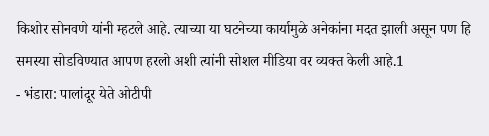किशोर सोनवणे यांनी म्हटले आहे. त्याच्या या घटनेच्या कार्यामुळे अनेकांना मदत झाली असून पण हि समस्या सोडविण्यात आपण हरलो अशी त्यांनी सोशल मीडिया वर व्यक्त केली आहे.1
- भंडारा: पालांदूर येते ओटीपी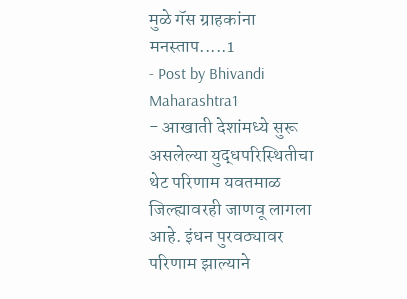मुळे गॅस ग्राहकांना मनस्ताप.....1
- Post by Bhivandi Maharashtra1
- आखाती देशांमध्ये सुरू असलेल्या युद्धपरिस्थितीचा थेट परिणाम यवतमाळ जिल्ह्यावरही जाणवू लागला आहे. इंधन पुरवठ्यावर परिणाम झाल्याने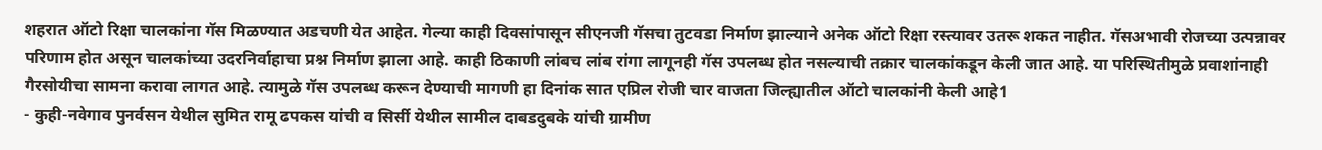शहरात ऑटो रिक्षा चालकांना गॅस मिळण्यात अडचणी येत आहेत. गेल्या काही दिवसांपासून सीएनजी गॅसचा तुटवडा निर्माण झाल्याने अनेक ऑटो रिक्षा रस्त्यावर उतरू शकत नाहीत. गॅसअभावी रोजच्या उत्पन्नावर परिणाम होत असून चालकांच्या उदरनिर्वाहाचा प्रश्न निर्माण झाला आहे. काही ठिकाणी लांबच लांब रांगा लागूनही गॅस उपलब्ध होत नसल्याची तक्रार चालकांकडून केली जात आहे. या परिस्थितीमुळे प्रवाशांनाही गैरसोयीचा सामना करावा लागत आहे. त्यामुळे गॅस उपलब्ध करून देण्याची मागणी हा दिनांक सात एप्रिल रोजी चार वाजता जिल्ह्यातील ऑटो चालकांनी केली आहे1
- कुही-नवेगाव पुनर्वसन येथील सुमित रामू ढपकस यांची व सिर्सी येथील सामील दाबडदुबके यांची ग्रामीण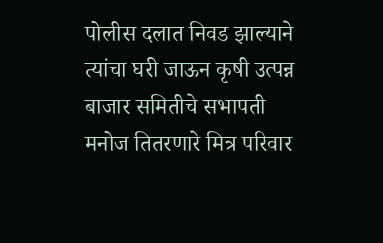पोलीस दलात निवड झाल्याने त्यांचा घरी जाऊन कृषी उत्पन्न बाजार समितीचे सभापती मनोज तितरणारे मित्र परिवार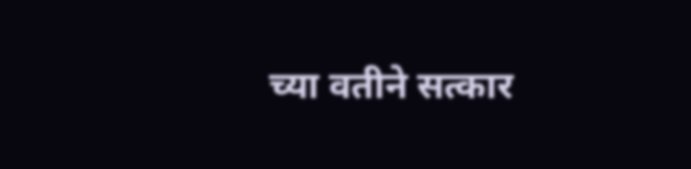च्या वतीने सत्कार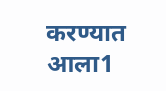करण्यात आला1